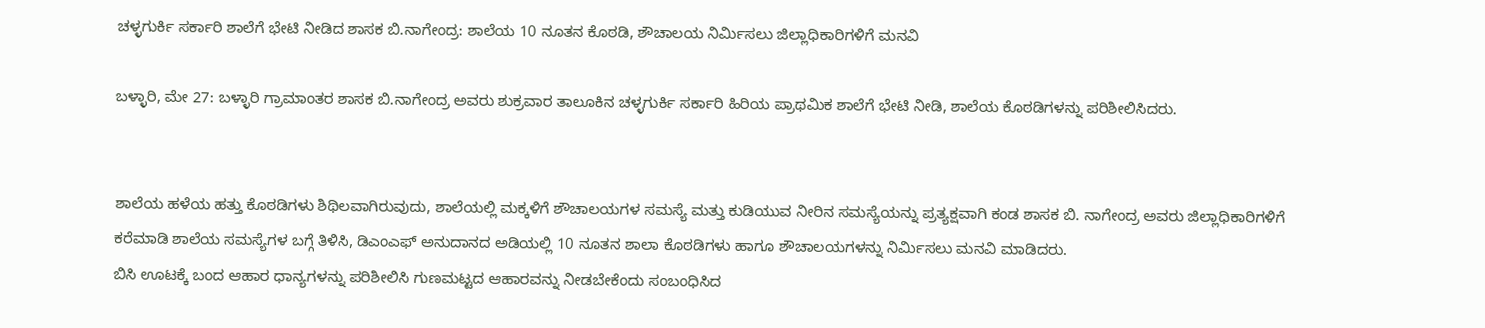ಚಳ್ಳಗುರ್ಕಿ ಸರ್ಕಾರಿ ಶಾಲೆಗೆ ಭೇಟಿ ನೀಡಿದ ಶಾಸಕ ಬಿ.ನಾಗೇಂದ್ರ: ಶಾಲೆಯ 10 ನೂತನ ಕೊಠಡಿ, ಶೌಚಾಲಯ ನಿರ್ಮಿಸಲು ಜಿಲ್ಲಾಧಿಕಾರಿಗಳಿಗೆ ಮನವಿ

ಬಳ್ಳಾರಿ, ಮೇ 27: ಬಳ್ಳಾರಿ ಗ್ರಾಮಾಂತರ ಶಾಸಕ ಬಿ.ನಾಗೇಂದ್ರ ಅವರು ಶುಕ್ರವಾರ ತಾಲೂಕಿನ ಚಳ್ಳಗುರ್ಕಿ ಸರ್ಕಾರಿ ಹಿರಿಯ ಪ್ರಾಥಮಿಕ ಶಾಲೆಗೆ ಭೇಟಿ ನೀಡಿ, ಶಾಲೆಯ ಕೊಠಡಿಗಳನ್ನು ಪರಿಶೀಲಿಸಿದರು.


ಶಾಲೆಯ ಹಳೆಯ ಹತ್ತು ಕೊಠಡಿಗಳು ಶಿಥಿಲವಾಗಿರುವುದು, ಶಾಲೆಯಲ್ಲಿ ಮಕ್ಕಳಿಗೆ ಶೌಚಾಲಯಗಳ ಸಮಸ್ಯೆ ಮತ್ತು ಕುಡಿಯುವ ನೀರಿನ ಸಮಸ್ಯೆಯನ್ನು ಪ್ರತ್ಯಕ್ಷವಾಗಿ ಕಂಡ ಶಾಸಕ ಬಿ. ನಾಗೇಂದ್ರ ಅವರು ಜಿಲ್ಲಾಧಿಕಾರಿಗಳಿಗೆ ಕರೆಮಾಡಿ ಶಾಲೆಯ ಸಮಸ್ಯೆಗಳ ಬಗ್ಗೆ ತಿಳಿಸಿ, ಡಿಎಂಎಫ್ ಅನುದಾನದ ಅಡಿಯಲ್ಲಿ 10 ನೂತನ ಶಾಲಾ ಕೊಠಡಿಗಳು ಹಾಗೂ ಶೌಚಾಲಯಗಳನ್ನು ನಿರ್ಮಿಸಲು ಮನವಿ ಮಾಡಿದರು.
ಬಿಸಿ ಊಟಕ್ಕೆ ಬಂದ ಆಹಾರ ಧಾನ್ಯಗಳನ್ನು ಪರಿಶೀಲಿಸಿ ಗುಣಮಟ್ಟದ ಆಹಾರವನ್ನು ನೀಡಬೇಕೆಂದು ಸಂಬಂಧಿಸಿದ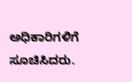ಅಧಿಕಾರಿಗಳಿಗೆ ಸೂಚಿಸಿದರು.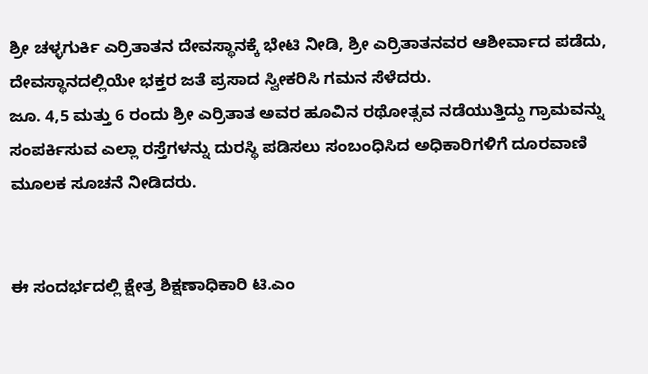ಶ್ರೀ ಚಳ್ಳಗುರ್ಕಿ ಎರ್ರಿತಾತನ ದೇವಸ್ಥಾನಕ್ಕೆ ಭೇಟಿ ನೀಡಿ, ಶ್ರೀ ಎರ್ರಿತಾತನವರ ಆಶೀರ್ವಾದ ಪಡೆದು, ದೇವಸ್ಥಾನದಲ್ಲಿಯೇ ಭಕ್ತರ ಜತೆ ಪ್ರಸಾದ ಸ್ವೀಕರಿಸಿ ಗಮನ ಸೆಳೆದರು.
ಜೂ. 4,5 ಮತ್ತು 6 ರಂದು ಶ್ರೀ ಎರ್ರಿತಾತ ಅವರ ಹೂವಿನ ರಥೋತ್ಸವ ನಡೆಯುತ್ತಿದ್ದು ಗ್ರಾಮವನ್ನು ಸಂಪರ್ಕಿಸುವ ಎಲ್ಲಾ ರಸ್ತೆಗಳನ್ನು ದುರಸ್ಥಿ ಪಡಿಸಲು ಸಂಬಂಧಿಸಿದ ಅಧಿಕಾರಿಗಳಿಗೆ ದೂರವಾಣಿ ಮೂಲಕ ಸೂಚನೆ ನೀಡಿದರು.


ಈ ಸಂದರ್ಭದಲ್ಲಿ ಕ್ಷೇತ್ರ ಶಿಕ್ಷಣಾಧಿಕಾರಿ ಟಿ.ಎಂ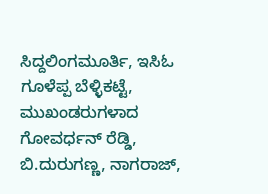ಸಿದ್ದಲಿಂಗಮೂರ್ತಿ, ಇಸಿಓ ಗೂಳೆಪ್ಪ ಬೆಳ್ಳಿಕಟ್ಟೆ,
ಮುಖಂಡರುಗಳಾದ ಗೋವರ್ಧನ್ ರೆಡ್ಡಿ, ಬಿ.ದುರುಗಣ್ಣ, ನಾಗರಾಜ್,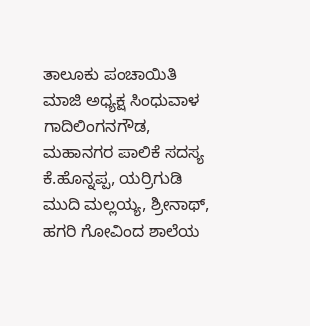ತಾಲೂಕು ಪಂಚಾಯಿತಿ ಮಾಜಿ ಅಧ್ಯಕ್ಷ ಸಿಂಧುವಾಳ ಗಾದಿಲಿಂಗನಗೌಡ, ಮಹಾನಗರ ಪಾಲಿಕೆ ಸದಸ್ಯ ಕೆ.ಹೊನ್ನಪ್ಪ, ಯರ್ರಿಗುಡಿ ಮುದಿ ಮಲ್ಲಯ್ಯ, ಶ್ರೀನಾಥ್, ಹಗರಿ ಗೋವಿಂದ ಶಾಲೆಯ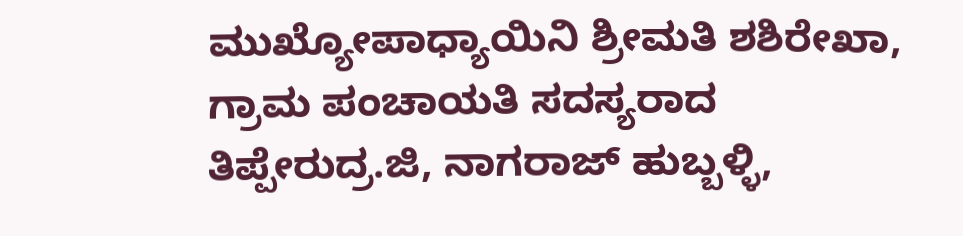ಮುಖ್ಯೋಪಾಧ್ಯಾಯಿನಿ ಶ್ರೀಮತಿ ಶಶಿರೇಖಾ, ಗ್ರಾಮ ಪಂಚಾಯತಿ ಸದಸ್ಯರಾದ ತಿಪ್ಪೇರುದ್ರ.ಜಿ, ನಾಗರಾಜ್ ಹುಬ್ಬಳ್ಳಿ,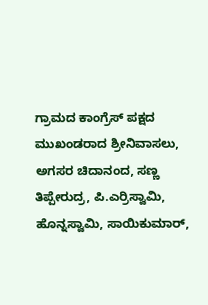ಗ್ರಾಮದ ಕಾಂಗ್ರೆಸ್ ಪಕ್ಷದ ಮುಖಂಡರಾದ ಶ್ರೀನಿವಾಸಲು, ಅಗಸರ ಚಿದಾನಂದ, ಸಣ್ಣ ತಿಪ್ಪೇರುದ್ರ, ಪಿ.ಎರ್ರಿಸ್ವಾಮಿ, ಹೊನ್ನಸ್ವಾಮಿ, ಸಾಯಿಕುಮಾರ್,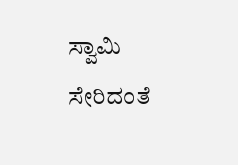ಸ್ವಾಮಿ ಸೇರಿದಂತೆ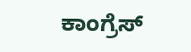ಕಾಂಗ್ರೆಸ್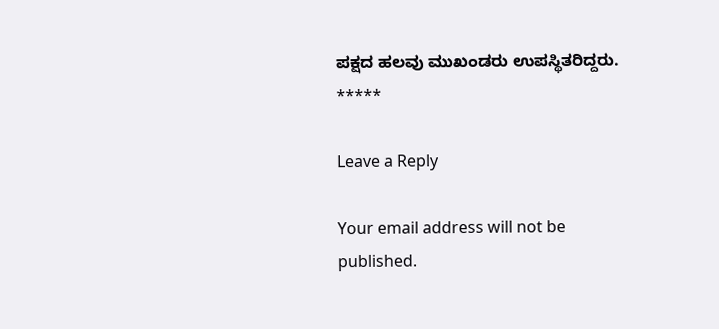ಪಕ್ಷದ ಹಲವು ಮುಖಂಡರು ಉಪಸ್ಥಿತರಿದ್ದರು.
*****

Leave a Reply

Your email address will not be published.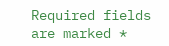Required fields are marked *